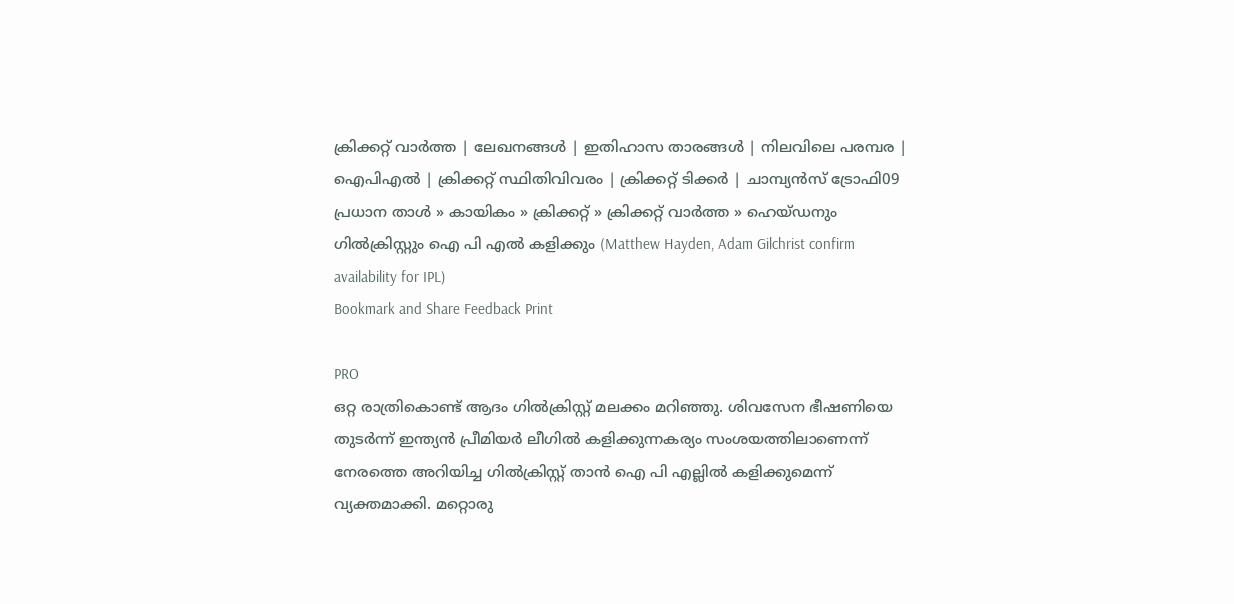ക്രിക്കറ്റ്‌ വാര്‍ത്ത | ലേഖനങ്ങള്‍ | ഇതിഹാസ താരങ്ങള്‍ | നിലവിലെ പരമ്പര | ഐപിഎല്‍ | ക്രിക്കറ്റ് സ്ഥിതിവിവരം | ക്രിക്കറ്റ് ടിക്കര്‍ | ചാമ്പ്യന്‍സ് ട്രോഫി09
പ്രധാന താള്‍ » കായികം » ക്രിക്കറ്റ്‌ » ക്രിക്കറ്റ്‌ വാര്‍ത്ത » ഹെയ്ഡനും ഗില്‍ക്രിസ്റ്റും ഐ പി എല്‍ കളിക്കും (Matthew Hayden, Adam Gilchrist confirm availability for IPL)
Bookmark and Share Feedback Print

PRO
ഒറ്റ രാത്രികൊണ്ട് ആദം ഗില്‍ക്രിസ്റ്റ് മലക്കം മറിഞ്ഞു. ശിവസേന ഭീഷണിയെ തുടര്‍ന്ന് ഇന്ത്യന്‍ പ്രീമിയര്‍ ലീഗില്‍ കളിക്കുന്നകര്യം സംശയത്തിലാണെന്ന് നേരത്തെ അറിയിച്ച ഗില്‍ക്രിസ്റ്റ് താന്‍ ഐ പി എല്ലില്‍ കളിക്കുമെന്ന് വ്യക്തമാക്കി. മറ്റൊരു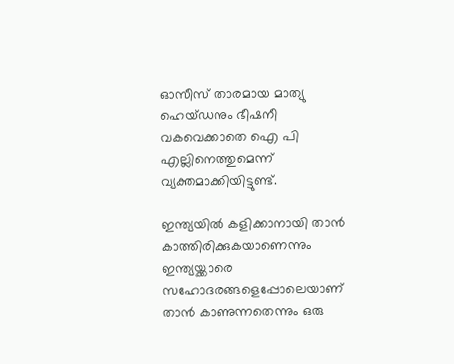ഓസീസ് താരമായ മാത്യു ഹെയ്ഡനും ഭീഷനീ വകവെക്കാതെ ഐ പി എല്ലിനെത്തുമെന്ന് വ്യക്തമാക്കിയിട്ടുണ്ട്.

ഇന്ത്യയില്‍ കളിക്കാനായി താന്‍ കാത്തിരിക്കുകയാണെന്നും ഇന്ത്യയ്ക്കാരെ സഹോദരങ്ങളെപ്പോലെയാണ് താന്‍ കാണുന്നതെന്നും ഒരു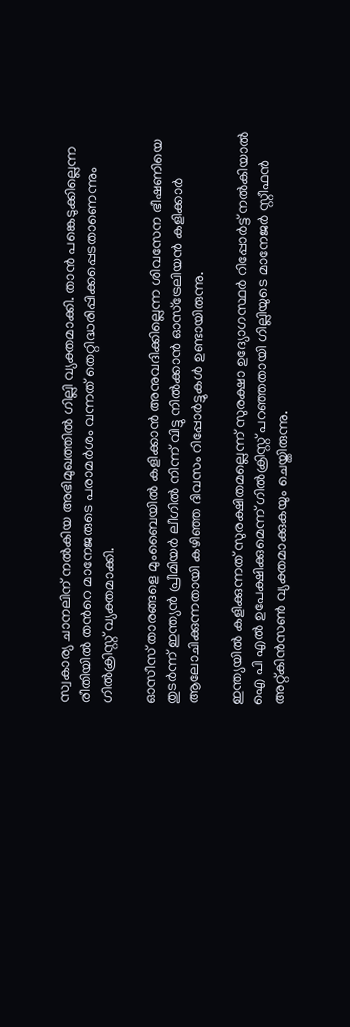സ്വകാര്യ ചാനലിന് നല്‍കിയ അഭിമുഖത്തില്‍ ഗില്ലി വ്യക്തമാക്കി. താന്‍ പങ്കെടുക്കില്ലെന്ന രീതിയില്‍ തന്‍റെ മാനേജരുടെ പരാമര്‍ശം വന്നത് തെറ്റിദ്ധരിപ്പിക്കപ്പെടതാണെന്നും ഗില്‍ക്രിസ്റ്റ് വ്യക്തമാക്കി.

ഓസീസ് താരങ്ങളെ മുംബൈയില്‍ കളിക്കാന്‍ അനുവദിക്കില്ലെന്ന ശിവസേന ഭീഷണിയെ തുടര്‍ന്ന് ഇന്ത്യന്‍ പ്രീമിയര്‍ ലീഗില്‍ നിന്ന് വിട്ടു നില്‍ക്കാന്‍ ഓസ്ട്രേലിയന്‍ കളിക്കാര്‍ ആലോചിക്കുന്നതായി കഴിഞ്ഞ ദിവസം റിപ്പോര്‍ട്ടുകള്‍ ഉണ്ടായിരുന്നു.

ഇന്ത്യയില്‍ കളിക്കുന്നത് സുരക്ഷിതമല്ലെന്ന് സുരക്ഷാ ഉദ്യോഗസ്ഥര്‍ റിപ്പോര്‍ട്ട് നല്‍കിയാല്‍ ഐ പി എല്‍ ഉപേക്ഷിക്കുമെന്ന് ഗില്‍ക്രിസ്റ്റ് പറഞ്ഞതായി ഗില്ലിയുടെ മാനേജര്‍ സ്റ്റീഫന്‍ അറ്റ്കിന്‍സണ്‍ വ്യക്തമാക്കുകയും ചെയ്തിരുന്നു.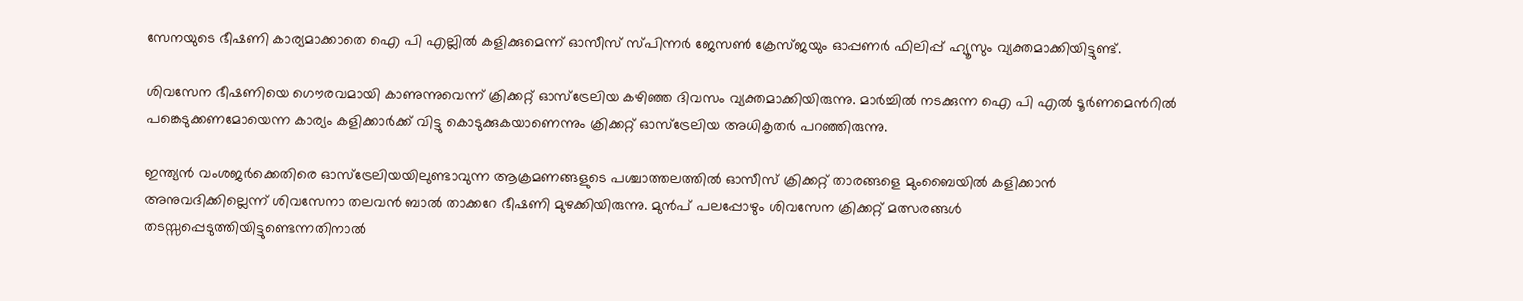സേനയുടെ ഭീഷണി കാര്യമാക്കാതെ ഐ പി എല്ലില്‍ കളിക്കുമെന്ന് ഓസീസ് സ്പിന്നര്‍ ജേസണ്‍ ക്രേസ്ജയും ഓപ്പണര്‍ ഫിലിപ്പ് ഹ്യൂസും വ്യക്തമാക്കിയിട്ടുണ്ട്.

ശിവസേന ഭീഷണിയെ ഗൌരവമായി കാണുന്നുവെന്ന് ക്രിക്കറ്റ് ഓസ്ട്രേലിയ കഴിഞ്ഞ ദിവസം വ്യക്തമാക്കിയിരുന്നു. മാര്‍ച്ചില്‍ നടക്കുന്ന ഐ പി എല്‍ ടൂര്‍ണമെന്‍റില്‍ പങ്കെടുക്കണമോയെന്ന കാര്യം കളിക്കാര്‍ക്ക് വിട്ടു കൊടുക്കുകയാണെന്നും ക്രിക്കറ്റ് ഓസ്ട്രേലിയ അധികൃതര്‍ പറഞ്ഞിരുന്നു.

ഇന്ത്യന്‍ വംശജര്‍ക്കെതിരെ ഓസ്ട്രേലിയയിലുണ്ടാവുന്ന ആക്രമണങ്ങളുടെ പശ്ചാത്തലത്തില്‍ ഓസീസ് ക്രിക്കറ്റ് താരങ്ങളെ മുംബൈയില്‍ കളിക്കാന്‍ അനുവദിക്കില്ലെന്ന് ശിവസേനാ തലവന്‍ ബാല്‍ താക്കറേ ഭീഷണി മുഴക്കിയിരുന്നു. മുന്‍പ് പലപ്പോഴും ശിവസേന ക്രിക്കറ്റ് മത്സരങ്ങള്‍ തടസ്സപ്പെടുത്തിയിട്ടുണ്ടെന്നതിനാല്‍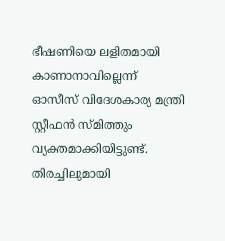ഭീഷണിയെ ലളിതമായി കാണാനാവില്ലെന്ന് ഓസീസ് വിദേശകാര്യ മന്ത്രി സ്റ്റീഫന്‍ സ്മിത്തും വ്യക്തമാക്കിയിട്ടുണ്ട്.
തിരച്ചിലുമായി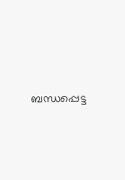ബന്ധപ്പെട്ട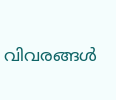വിവരങ്ങള്‍